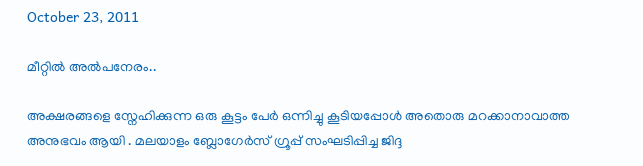October 23, 2011

മീറ്റില്‍ അല്‍പനേരം..

അക്ഷരങ്ങളെ സ്നേഹിക്കുന്ന ഒരു കൂട്ടം പേര്‍ ഒന്നിച്ചു കൂടിയപ്പോള്‍ അതൊരു മറക്കാനാവാത്ത അനുഭവം ആയി . മലയാളം ബ്ലോഗേര്‍സ് ഗ്രൂപ്പ് സംഘടിപ്പിച്ച ജിദ്ദ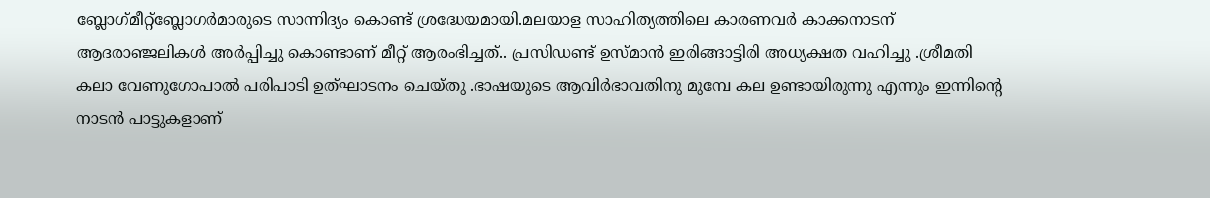ബ്ലോഗ്‌മീറ്റ്ബ്ലോഗര്‍മാരുടെ സാന്നിദ്യം കൊണ്ട് ശ്രദ്ധേയമായി.മലയാള സാഹിത്യത്തിലെ കാരണവര്‍ കാക്കനാടന് ആദരാഞ്ജലികള്‍ അര്‍പ്പിച്ചു കൊണ്ടാണ് മീറ്റ്‌ ആരംഭിച്ചത്.. പ്രസിഡണ്ട് ഉസ്മാന്‍ ഇരിങ്ങാട്ടിരി അധ്യക്ഷത വഹിച്ചു .ശ്രീമതി കലാ വേണുഗോപാല്‍ പരിപാടി ഉത്ഘാടനം ചെയ്തു .ഭാഷയുടെ ആവിര്‍ഭാവതിനു മുമ്പേ കല ഉണ്ടായിരുന്നു എന്നും ഇന്നിന്റെ നാടന്‍ പാട്ടുകളാണ്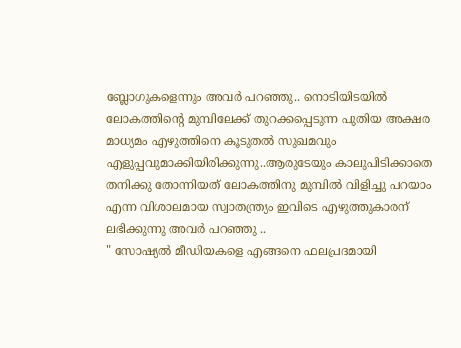ബ്ലോഗുകളെന്നും അവര്‍ പറഞ്ഞു.. നൊടിയിടയില്‍ ലോകത്തിന്റെ മുമ്പിലേക്ക് തുറക്കപ്പെടുന്ന പുതിയ അക്ഷര മാധ്യമം എഴുത്തിനെ കൂടുതല്‍ സുഖമവും എളുപ്പവുമാക്കിയിരിക്കുന്നു..ആരുടേയും കാലുപിടിക്കാതെ തനിക്കു തോന്നിയത് ലോകത്തിനു മുമ്പില്‍ വിളിച്ചു പറയാം എന്ന വിശാലമായ സ്വാതന്ത്ര്യം ഇവിടെ എഴുത്തുകാരന് ലഭിക്കുന്നു അവര്‍ പറഞ്ഞു ..
" സോഷ്യല്‍ മീഡിയകളെ എങ്ങനെ ഫലപ്രദമായി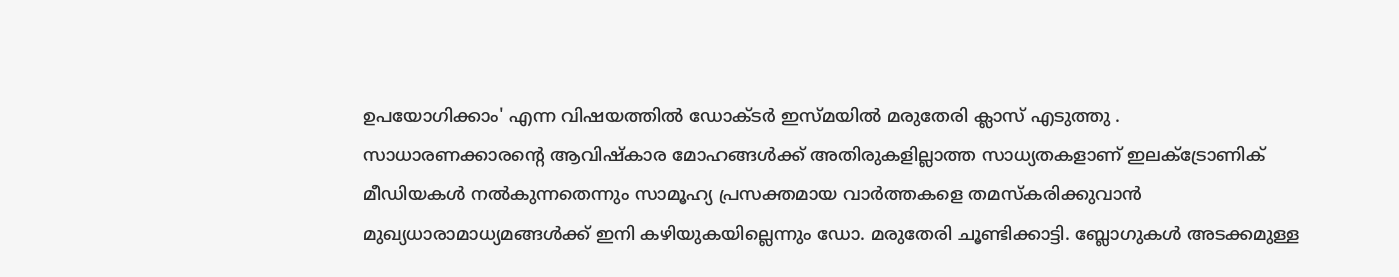ഉപയോഗിക്കാം' എന്ന വിഷയത്തില്‍ ഡോക്ടര്‍ ഇസ്മയില്‍ മരുതേരി ക്ലാസ് എടുത്തു .
സാധാരണക്കാരന്റെ ആവിഷ്കാര മോഹങ്ങള്‍ക്ക് അതിരുകളില്ലാത്ത സാധ്യതകളാണ് ഇലക്ട്രോണിക് മീഡിയകള്‍ നല്‍കുന്നതെന്നും സാമൂഹ്യ പ്രസക്തമായ വാര്‍ത്തകളെ തമസ്കരിക്കുവാന്‍ മുഖ്യധാരാമാധ്യമങ്ങള്‍ക്ക് ഇനി കഴിയുകയില്ലെന്നും ഡോ. മരുതേരി ചൂണ്ടിക്കാട്ടി. ബ്ലോഗുകള്‍ അടക്കമുള്ള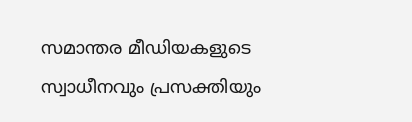സമാന്തര മീഡിയകളുടെ സ്വാധീനവും പ്രസക്തിയും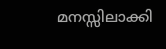മനസ്സിലാക്കി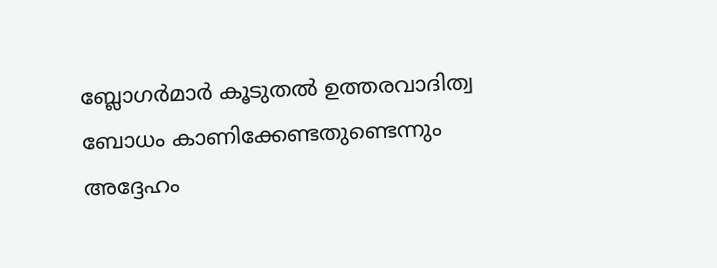ബ്ലോഗര്‍മാര്‍ കൂടുതല്‍ ഉത്തരവാദിത്വ ബോധം കാണിക്കേണ്ടതുണ്ടെന്നും അദ്ദേഹം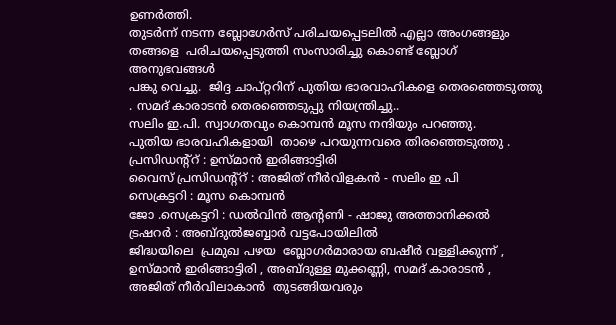ഉണര്‍ത്തി.
തുടര്‍ന്ന് നടന്ന ബ്ലോഗേര്‍സ് പരിചയപ്പെടലില്‍ എല്ലാ അംഗങ്ങളും തങ്ങളെ  പരിചയപ്പെടുത്തി സംസാരിച്ചു കൊണ്ട് ബ്ലോഗ്‌ അനുഭവങ്ങള്‍
പങ്കു വെച്ചു.  ജിദ്ദ ചാപ്റ്ററിന് പുതിയ ഭാരവാഹികളെ തെരഞ്ഞെടുത്തു . സമദ് കാരാടന്‍ തെരഞ്ഞെടുപ്പു നിയന്ത്രിച്ചു..
സലിം ഇ.പി. സ്വാഗതവും കൊമ്പന്‍ മൂസ നന്ദിയും പറഞ്ഞു.
പുതിയ ഭാരവഹികളായി  താഴെ പറയുന്നവരെ തിരഞ്ഞെടുത്തു .
പ്രസിഡന്റ്റ് : ഉസ്മാന്‍ ഇരിങ്ങാട്ടിരി
വൈസ് പ്രസിഡന്റ്റ് : അജിത്‌ നീര്‍വിളകന്‍ - സലിം ഇ പി
സെക്രട്ടറി : മൂസ കൊമ്പന്‍
ജോ .സെക്രട്ടറി : ഡല്‍വിന്‍ ആന്റണി - ഷാജു അത്താനിക്കല്‍
ട്രഷറര്‍ : അബ്ദുല്‍ജബ്ബാര്‍ വട്ടപോയിലില്‍
ജിദ്ധയിലെ  പ്രമുഖ പഴയ  ബ്ലോഗര്‍മാരായ ബഷീര്‍ വള്ളിക്കുന്ന് , ഉസ്മാന്‍ ഇരിങ്ങാട്ടിരി , അബ്ദുള്ള മുക്കണ്ണി, സമദ് കാരാടന്‍ ,
അജിത്‌ നീര്‍വിലാകാന്‍  തുടങ്ങിയവരും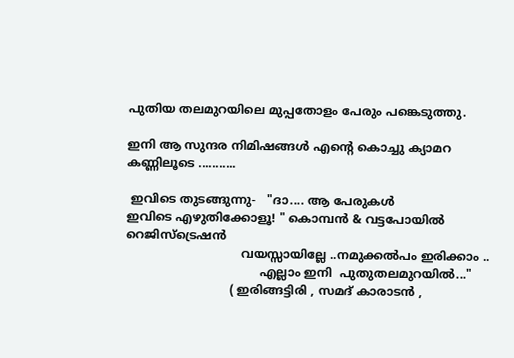പുതിയ തലമുറയിലെ മുപ്പതോളം പേരും പങ്കെടുത്തു.

ഇനി ആ സുന്ദര നിമിഷങ്ങള്‍ എന്റെ കൊച്ചു ക്യാമറ കണ്ണിലൂടെ ...........

 ഇവിടെ തുടങ്ങുന്നു-   "ദാ.... ആ പേരുകള്‍
ഇവിടെ എഴുതിക്കോളൂ! " കൊമ്പന്‍ & വട്ടപോയില്‍
റെജിസ്ട്രെഷന്‍
                               വയസ്സായില്ലേ ..നമുക്കല്‍പം ഇരിക്കാം ..
                                    എല്ലാം ഇനി  പുതുതലമുറയില്‍..."
                            ( ഇരിങ്ങട്ടിരി , സമദ് കാരാടന്‍ ,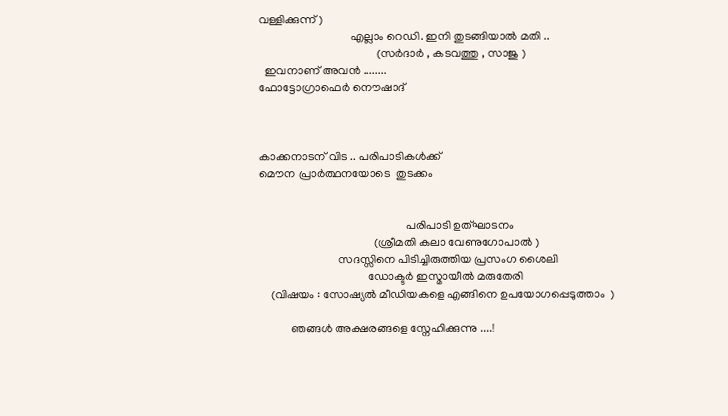വള്ളിക്കുന്ന് )
                               എല്ലാം റെഡി. ഇനി തുടങ്ങിയാല്‍ മതി ..
                                        (സര്‍ദാര്‍ , കടവത്തു , സാജു )
  ഇവനാണ് അവന്‍ ........
ഫോട്ടോഗ്രാഫെര്‍ നൌഷാദ്



കാക്കനാടന് വിട .. പരിപാടികള്‍ക്ക്
മൌന പ്രാര്‍ത്ഥനയോടെ  തുടക്കം


                                                  പരിപാടി ഉത്ഘാടനം
                                       (ശ്രീമതി കലാ വേണുഗോപാല്‍ )
                           സദസ്സിനെ പിടിച്ചിരുത്തിയ പ്രസംഗ ശൈലി
                                     ഡോക്ടര്‍ ഇസ്മായീല്‍ മരുതേരി
    (വിഷയം : സോഷ്യല്‍ മീഡിയകളെ എങ്ങിനെ ഉപയോഗപ്പെടുത്താം  )

           ഞങ്ങള്‍ അക്ഷരങ്ങളെ സ്നേഹിക്കുന്നു ....!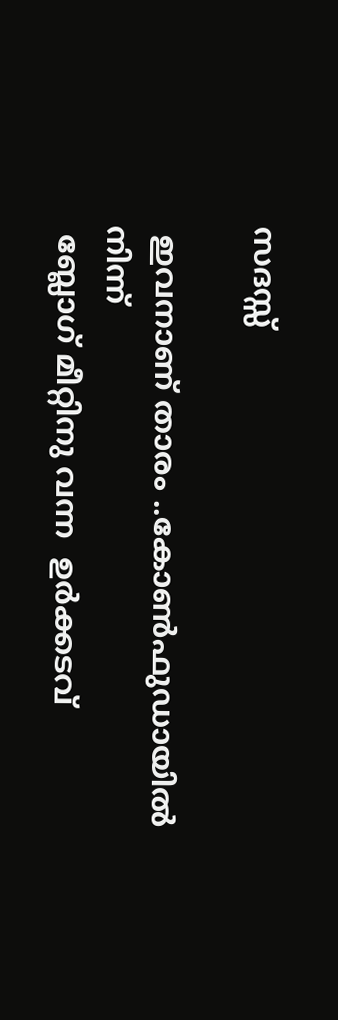സദസ്സ്

 ഇവനാണ് താരം ..കോണ്‍ഫുഡായില്‍ നിന്ന്
 ബ്ലോഗ്‌ മീറ്റിനു വന്ന  ഉര്‍ക്കടവ്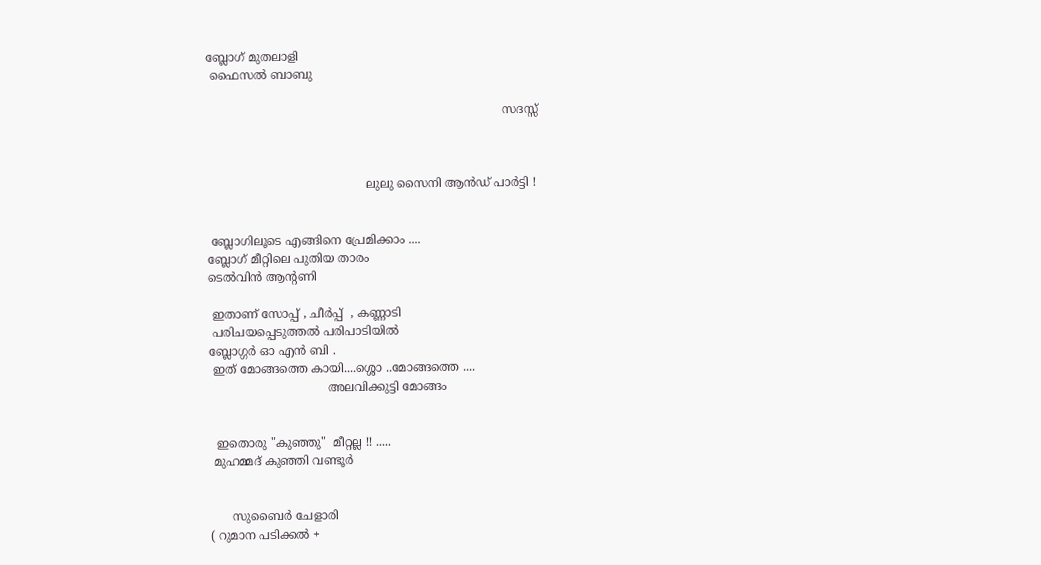ബ്ലോഗ്‌ മുതലാളി
 ഫൈസല്‍ ബാബു

                                                                                സദസ്സ്



                                           ലുലു സൈനി ആന്‍ഡ്‌ പാര്‍ട്ടി !


 ബ്ലോഗിലൂടെ എങ്ങിനെ പ്രേമിക്കാം ....
ബ്ലോഗ്‌ മീറ്റിലെ പുതിയ താരം
ടെല്‍വിന്‍ ആന്റണി

 ഇതാണ് സോപ്പ് , ചീര്‍പ്പ്  , കണ്ണാടി
 പരിചയപ്പെടുത്തല്‍ പരിപാടിയില്‍
ബ്ലോഗ്ഗര്‍ ഓ എന്‍ ബി .
 ഇത് മോങ്ങത്തെ കായി....ശ്ശൊ ..മോങ്ങത്തെ ....
                                അലവിക്കുട്ടി മോങ്ങം


  ഇതൊരു "കുഞ്ഞു"  മീറ്റല്ല !! .....
 മുഹമ്മദ്‌ കുഞ്ഞി വണ്ടൂര്‍


      സുബൈര്‍ ചേളാരി
( റുമാന പടിക്കല്‍ +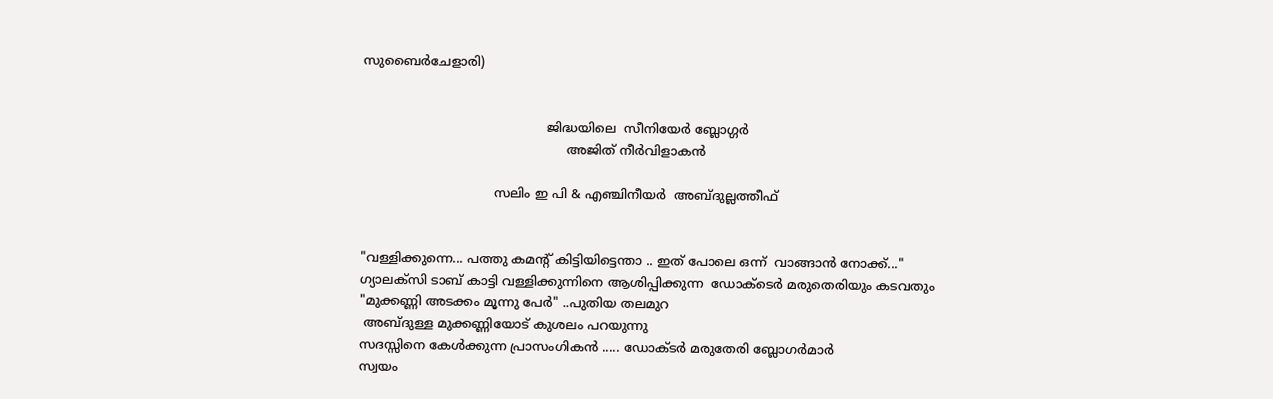സുബൈര്‍ചേളാരി)


                                              ജിദ്ധയിലെ  സീനിയേര്‍ ബ്ലോഗ്ഗര്‍
                                                   അജിത്‌ നീര്‍വിളാകന്‍

                                 സലിം ഇ പി & എഞ്ചിനീയര്‍  അബ്ദുല്ലത്തീഫ്


"വള്ളിക്കുന്നെ... പത്തു കമന്റ്‌ കിട്ടിയിട്ടെന്താ .. ഇത് പോലെ ഒന്ന്  വാങ്ങാന്‍ നോക്ക്..."
ഗ്യാലക്സി ടാബ് കാട്ടി വള്ളിക്കുന്നിനെ ആശിപ്പിക്കുന്ന  ഡോക്ടെര്‍ മരുതെരിയും കടവതും
"മുക്കണ്ണി അടക്കം മൂന്നു പേര്‍" ..പുതിയ തലമുറ
 അബ്ദുള്ള മുക്കണ്ണിയോട് കുശലം പറയുന്നു
സദസ്സിനെ കേള്‍ക്കുന്ന പ്രാസംഗികന്‍ ..... ഡോക്ടര്‍ മരുതേരി ബ്ലോഗര്‍മാര്‍
സ്വയം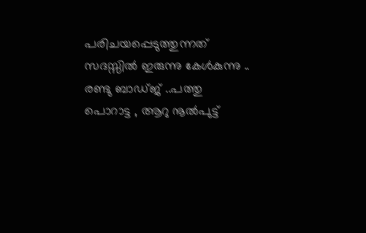പരിചയപ്പെടുത്തുന്നത് സദസ്സില്‍ ഇരുന്നു കേള്‍കുന്നു ..
രണ്ടു ബാഡ്ജ് ..പത്തു പൊറാട്ട , ആറു നൂല്‍പുട്ട്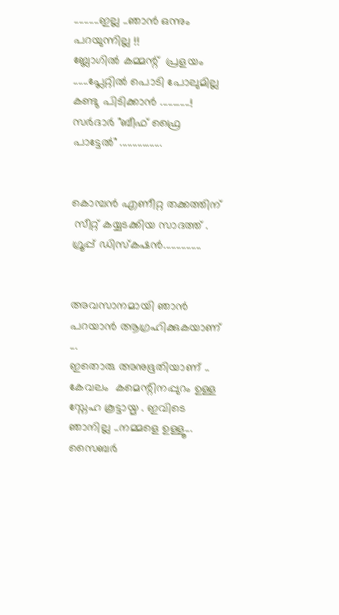..........ഇല്ല ..ഞാന്‍ ഒന്നും പറയുന്നില്ല !!
ബ്ലോഗില്‍ കമ്മന്റ്  പ്രളയം ......പ്ലേറ്റില്‍ പൊടി പോലുമില്ല കണ്ടു പിടിക്കാന്‍ ............!
സര്‍ദാര്‍ "ബീഫ് ഫ്രൈ പാട്ടേല്‍" .................


കൊമ്പന്‍ എണീറ്റ തക്കത്തിന്
 സീറ്റ് കയ്യടക്കിയ സാദത്ത്‌ .
ഗ്രൂപ്പ് ഡിസ്കഷന്‍...............


അവസാനമായി ഞാന്‍ പറയാന്‍ ആഗ്രഹിക്കുകയാണ് ...
ഇതൊരു അനുഭൂതിയാണ് .. കേവലം  കമെന്റിനപ്പുറം ഉള്ള സ്നേഹ കൂട്ടായ്മ . ഇവിടെ ഞാനില്ല ..നമ്മളെ ഉള്ളൂ...
സൈബര്‍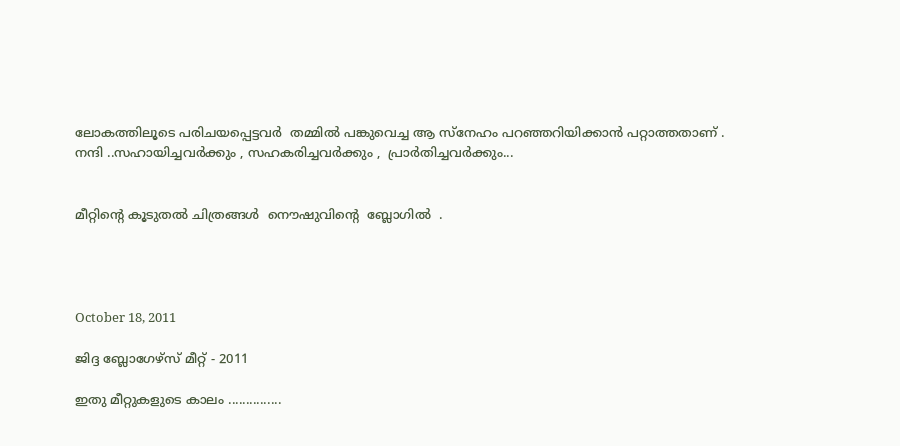ലോകത്തിലൂടെ പരിചയപ്പെട്ടവര്‍  തമ്മില്‍ പങ്കുവെച്ച ആ സ്നേഹം പറഞ്ഞറിയിക്കാന്‍ പറ്റാത്തതാണ് .
നന്ദി ..സഹായിച്ചവര്‍ക്കും , സഹകരിച്ചവര്‍ക്കും ,  പ്രാര്‍തിച്ചവര്‍ക്കും...


മീറ്റിന്റെ കൂടുതല്‍ ചിത്രങ്ങള്‍  നൌഷുവിന്റെ  ബ്ലോഗില്‍  .




October 18, 2011

ജിദ്ദ ബ്ലോഗേഴ്സ് മീറ്റ്‌ - 2011

ഇതു മീറ്റുകളുടെ കാലം ...............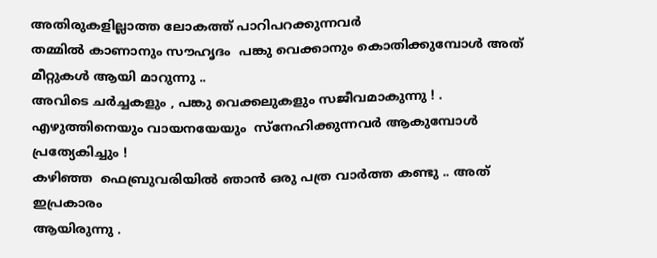അതിരുകളില്ലാത്ത ലോകത്ത് പാറിപറക്കുന്നവര്‍
തമ്മില്‍ കാണാനും സൗഹൃദം  പങ്കു വെക്കാനും കൊതിക്കുമ്പോള്‍ അത്
മീറ്റുകള്‍ ആയി മാറുന്നു ..
അവിടെ ചര്‍ച്ചകളും , പങ്കു വെക്കലുകളും സജീവമാകുന്നു ! .
എഴുത്തിനെയും വായനയേയും  സ്നേഹിക്കുന്നവര്‍ ആകുമ്പോള്‍ പ്രത്യേകിച്ചും !
കഴിഞ്ഞ  ഫെബ്രുവരിയില്‍ ഞാന്‍ ഒരു പത്ര വാര്‍ത്ത‍ കണ്ടു .. അത് ഇപ്രകാരം
ആയിരുന്നു .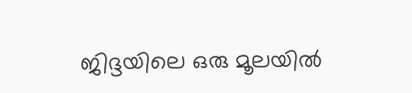ജിദ്ദയിലെ ഒരു മൂലയില്‍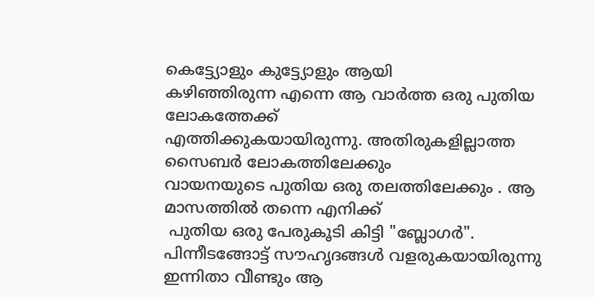കെട്ട്യോളും കുട്ട്യോളും ആയി
കഴിഞ്ഞിരുന്ന എന്നെ ആ വാര്‍ത്ത‍ ഒരു പുതിയ ലോകത്തേക്ക്
എത്തിക്കുകയായിരുന്നു. അതിരുകളില്ലാത്ത സൈബര്‍ ലോകത്തിലേക്കും
വായനയുടെ പുതിയ ഒരു തലത്തിലേക്കും . ആ മാസത്തില്‍ തന്നെ എനിക്ക്
 പുതിയ ഒരു പേരുകൂടി കിട്ടി "ബ്ലോഗര്‍".
പിന്നീടങ്ങോട്ട് സൗഹൃദങ്ങള്‍ വളരുകയായിരുന്നു
ഇന്നിതാ വീണ്ടും ആ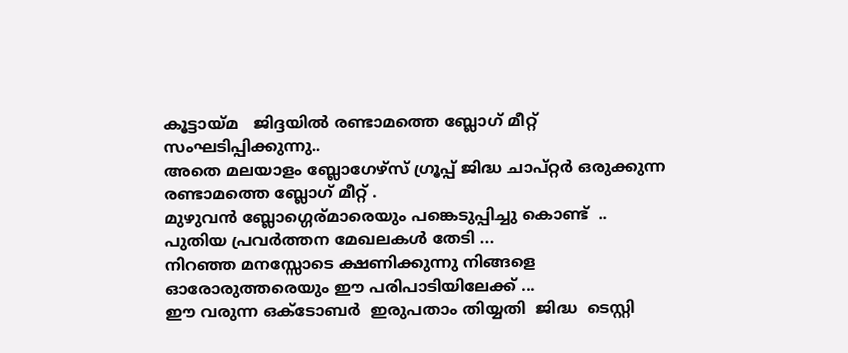കൂട്ടായ്മ   ജിദ്ദയില്‍ രണ്ടാമത്തെ ബ്ലോഗ്‌ മീറ്റ്‌ സംഘടിപ്പിക്കുന്നു..
അതെ മലയാളം ബ്ലോഗേഴ്സ് ഗ്രൂപ്പ് ജിദ്ധ ചാപ്റ്റര്‍ ഒരുക്കുന്ന രണ്ടാമത്തെ ബ്ലോഗ്‌ മീറ്റ്‌ .
മുഴുവന്‍ ബ്ലോഗ്ഗെര്മാരെയും പങ്കെടുപ്പിച്ചു കൊണ്ട്  .. പുതിയ പ്രവര്‍ത്തന മേഖലകള്‍ തേടി ...
നിറഞ്ഞ മനസ്സോടെ ക്ഷണിക്കുന്നു നിങ്ങളെ ഓരോരുത്തരെയും ഈ പരിപാടിയിലേക്ക് ...
ഈ വരുന്ന ഒക്ടോബര്‍  ഇരുപതാം തിയ്യതി  ജിദ്ധ  ടെസ്റ്റി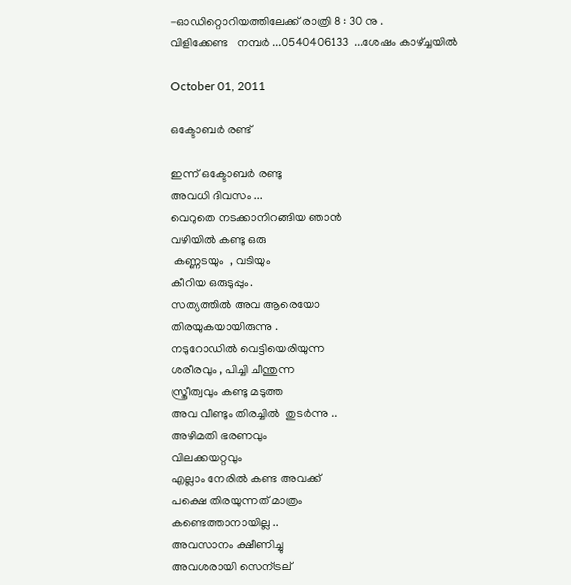-ഓഡിറ്റൊറിയത്തിലേക്ക് രാത്രി 8 : 30 നു .
വിളിക്കേണ്ട   നമ്പര്‍ ...0540406133  ...ശേഷം കാഴ്ച്ചയില്‍

October 01, 2011

ഒക്ടോബര്‍ രണ്ട്

ഇന്ന് ഒക്ടോബര്‍ രണ്ടു
അവധി ദിവസം ...
വെറുതെ നടക്കാനിറങ്ങിയ ഞാന്‍
വഴിയില്‍ കണ്ടു ഒരു
 കണ്ണടയും  , വടിയും
കീറിയ ഒരുടുപ്പും.
സത്യത്തില്‍ അവ ആരെയോ
തിരയുകയായിരുന്നു .
നടുറോഡില്‍ വെട്ടിയെരിയുന്ന
ശരീരവും , പിച്ചി ചീന്തുന്ന
സ്ത്രീത്വവും കണ്ടു മടുത്ത
അവ വീണ്ടും തിരച്ചില്‍  തുടര്‍ന്നു ..
അഴിമതി ഭരണവും
വിലക്കയറ്റവും
എല്ലാം നേരില്‍ കണ്ട അവക്ക്
പക്ഷെ തിരയുന്നത് മാത്രം
കണ്ടെത്താനായില്ല ..
അവസാനം ക്ഷീണിച്ചു
അവശരായി സെന്ട്രല്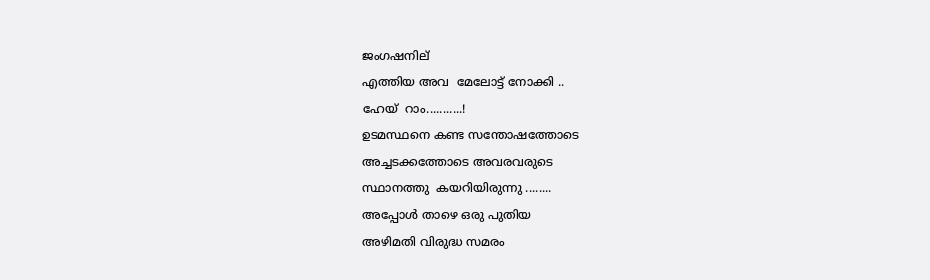ജംഗഷനില്
എത്തിയ അവ  മേലോട്ട് നോക്കി ..
ഹേയ്  റാം...........!
ഉടമസ്ഥനെ കണ്ട സന്തോഷത്തോടെ
അച്ചടക്കത്തോടെ അവരവരുടെ
സ്ഥാനത്തു  കയറിയിരുന്നു ........
അപ്പോള്‍ താഴെ ഒരു പുതിയ
അഴിമതി വിരുദ്ധ സമരം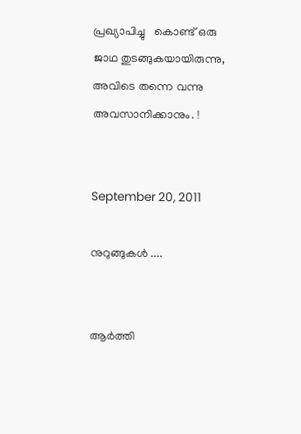പ്രഖ്യാപിച്ചു   കൊണ്ട് ഒരു
ജാഥ തുടങ്ങുകയായിരുന്നു,
അവിടെ തന്നെ വന്നു
അവസാനിക്കാനും. !


September 20, 2011

നുറുങ്ങുകള്‍ ....


ആര്‍ത്തി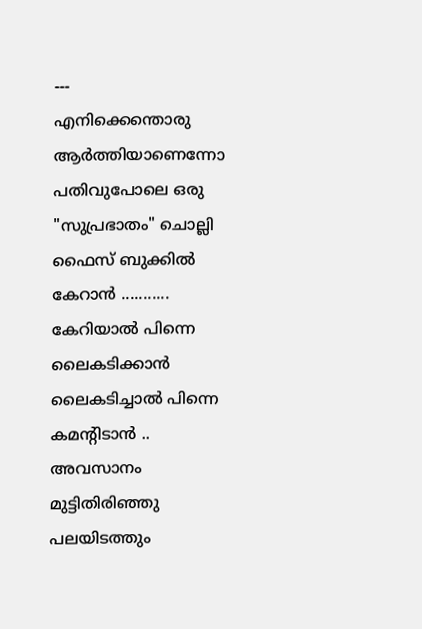---
എനിക്കെന്തൊരു ആര്‍ത്തിയാണെന്നോ
പതിവുപോലെ ഒരു "സുപ്രഭാതം" ചൊല്ലി
ഫൈസ് ബുക്കില്‍ കേറാന്‍ ...........
കേറിയാല്‍ പിന്നെ ലൈകടിക്കാന്‍
ലൈകടിച്ചാല്‍ പിന്നെ കമന്റിടാന്‍ ..
അവസാനം
മുട്ടിതിരിഞ്ഞു പലയിടത്തും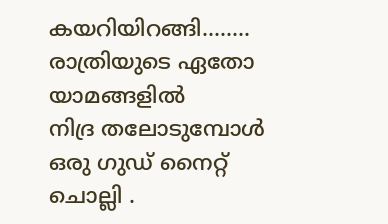കയറിയിറങ്ങി........
രാത്രിയുടെ ഏതോ യാമങ്ങളില്‍
നിദ്ര തലോടുമ്പോള്‍
ഒരു ഗുഡ് നൈറ്റ്‌ ചൊല്ലി .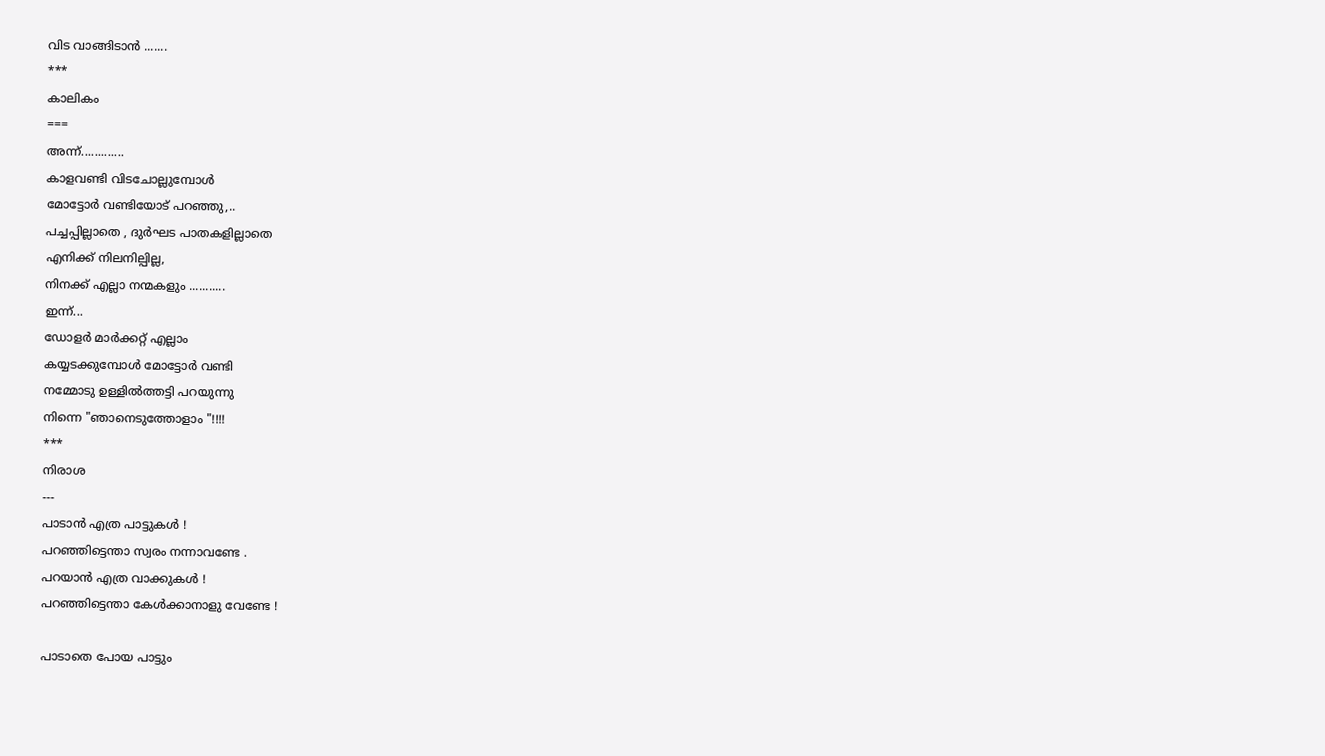വിട വാങ്ങിടാന്‍ .......
***
കാലികം
===
അന്ന്.............
കാളവണ്ടി വിടചോല്ലുമ്പോള്‍
മോട്ടോര്‍ വണ്ടിയോട് പറഞ്ഞു,..
പച്ചപ്പില്ലാതെ , ദുര്‍ഘട പാതകളില്ലാതെ
എനിക്ക് നിലനില്പില്ല,
നിനക്ക് എല്ലാ നന്മകളും ...........
ഇന്ന്...
ഡോളര്‍ മാര്‍ക്കറ്റ്‌ എല്ലാം
കയ്യടക്കുമ്പോള്‍ മോട്ടോര്‍ വണ്ടി
നമ്മോടു ഉള്ളില്‍ത്തട്ടി പറയുന്നു
നിന്നെ "ഞാനെടുത്തോളാം "!!!!
***
നിരാശ
---
പാടാന്‍ എത്ര പാട്ടുകള്‍ !
പറഞ്ഞിട്ടെന്താ സ്വരം നന്നാവണ്ടേ .
പറയാന്‍ എത്ര വാക്കുകള്‍ !
പറഞ്ഞിട്ടെന്താ കേള്‍ക്കാനാളു വേണ്ടേ !

പാടാതെ പോയ പാട്ടും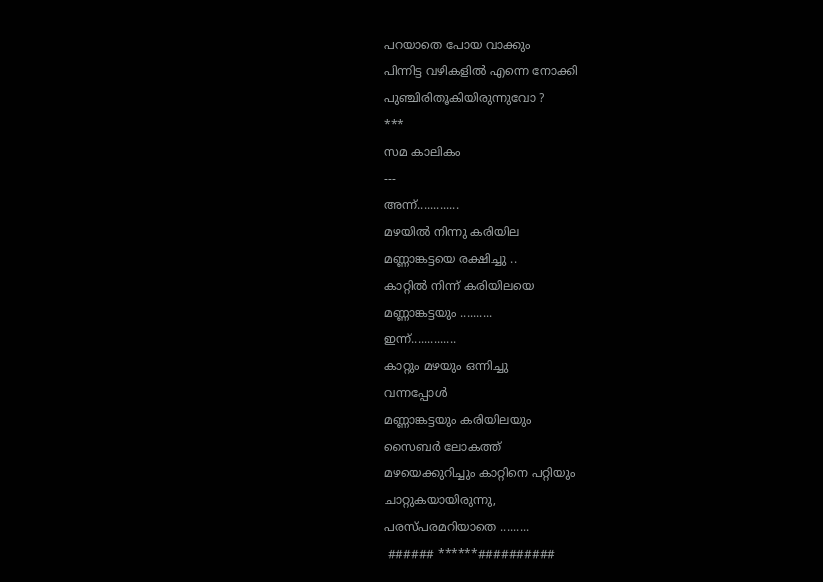പറയാതെ പോയ വാക്കും
പിന്നിട്ട വഴികളില്‍ എന്നെ നോക്കി
പുഞ്ചിരിതൂകിയിരുന്നുവോ ?
***
സമ കാലികം
---
അന്ന്.............
മഴയില്‍ നിന്നു കരിയില
മണ്ണാങ്കട്ടയെ രക്ഷിച്ചു ..
കാറ്റില്‍ നിന്ന് കരിയിലയെ
മണ്ണാങ്കട്ടയും ..........
ഇന്ന്..............
കാറ്റും മഴയും ഒന്നിച്ചു
വന്നപ്പോള്‍
മണ്ണാങ്കട്ടയും കരിയിലയും
സൈബര്‍ ലോകത്ത്
മഴയെക്കുറിച്ചും കാറ്റിനെ പറ്റിയും
ചാറ്റുകയായിരുന്നു,
പരസ്പരമറിയാതെ .........
 ###### ******##########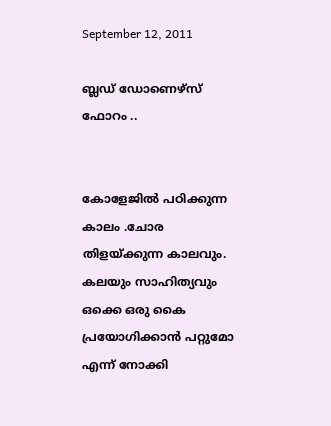September 12, 2011

ബ്ലഡ്‌ ഡോണെഴ്സ് ഫോറം ..


കോളേജില്‍ പഠിക്കുന്ന കാലം .ചോര തിളയ്ക്കുന്ന കാലവും. കലയും സാഹിത്യവും ഒക്കെ ഒരു കൈ പ്രയോഗിക്കാന്‍ പറ്റുമോ എന്ന് നോക്കി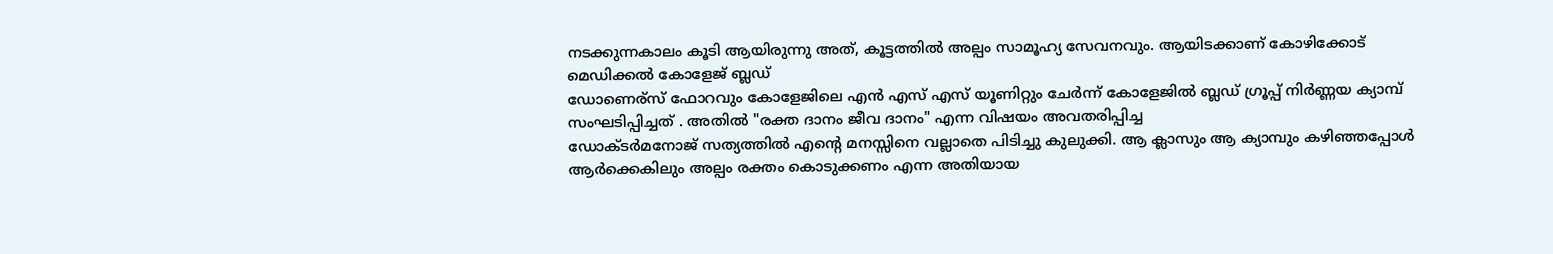നടക്കുന്നകാലം കൂടി ആയിരുന്നു അത്, കൂട്ടത്തില്‍ അല്പം സാമൂഹ്യ സേവനവും. ആയിടക്കാണ്‌ കോഴിക്കോട്  മെഡിക്കല്‍ കോളേജ് ബ്ലഡ്‌
ഡോണെര്സ് ഫോറവും കോളേജിലെ എന്‍ എസ് എസ് യൂണിറ്റും ചേര്‍ന്ന് കോളേജില്‍ ബ്ലഡ്‌ ഗ്രൂപ്പ് നിര്‍ണ്ണയ ക്യാമ്പ് സംഘടിപ്പിച്ചത് . അതില്‍ "രക്ത ദാനം ജീവ ദാനം" എന്ന വിഷയം അവതരിപ്പിച്ച
ഡോക്ടര്‍മനോജ്‌ സത്യത്തില്‍ എന്റെ മനസ്സിനെ വല്ലാതെ പിടിച്ചു കുലുക്കി. ആ ക്ലാസും ആ ക്യാമ്പും കഴിഞ്ഞപ്പോള്‍ ആര്‍ക്കെകിലും അല്പം രക്തം കൊടുക്കണം എന്ന അതിയായ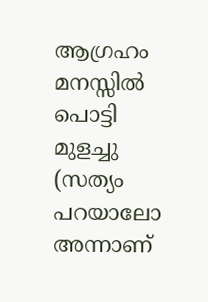ആഗ്രഹം മനസ്സില്‍ പൊട്ടി മുളച്ചു  (സത്യം പറയാലോ അന്നാണ്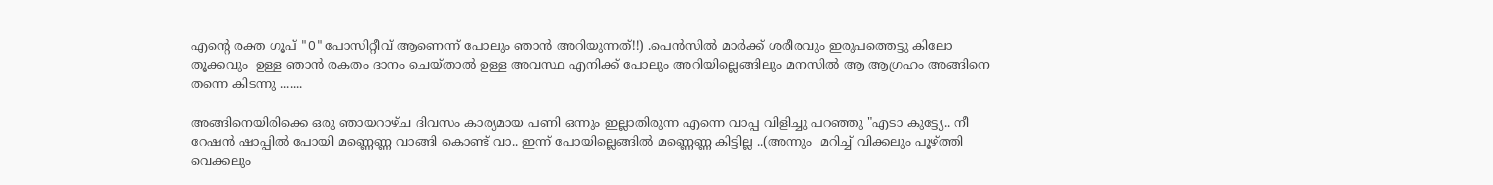എന്റെ രക്ത ഗൂപ് "O"പോസിറ്റീവ് ആണെന്ന് പോലും ഞാന്‍ അറിയുന്നത്!!) .പെന്‍സില്‍ മാര്‍ക്ക് ശരീരവും ഇരുപത്തെട്ടു കിലോ തൂക്കവും  ഉള്ള ഞാന്‍ രകതം ദാനം ചെയ്താല്‍ ഉള്ള അവസ്ഥ എനിക്ക് പോലും അറിയില്ലെങ്ങിലും മനസില്‍ ആ ആഗ്രഹം അങ്ങിനെ തന്നെ കിടന്നു .......

അങ്ങിനെയിരിക്കെ ഒരു ഞായറാഴ്ച ദിവസം കാര്യമായ പണി ഒന്നും ഇല്ലാതിരുന്ന എന്നെ വാപ്പ വിളിച്ചു പറഞ്ഞു "എടാ കുട്ട്യേ.. നീ റേഷന്‍ ഷാപ്പില്‍ പോയി മണ്ണെണ്ണ വാങ്ങി കൊണ്ട് വാ.. ഇന്ന് പോയില്ലെങ്ങില്‍ മണ്ണെണ്ണ കിട്ടില്ല ..(അന്നും  മറിച്ച് വിക്കലും പൂഴ്ത്തി വെക്കലും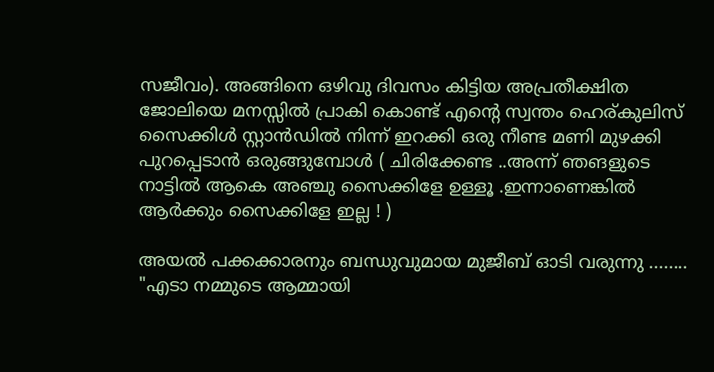സജീവം). അങ്ങിനെ ഒഴിവു ദിവസം കിട്ടിയ അപ്രതീക്ഷിത ജോലിയെ മനസ്സില്‍ പ്രാകി കൊണ്ട് എന്റെ സ്വന്തം ഹെര്കുലിസ് സൈക്കിള്‍ സ്റ്റാന്‍ഡില്‍ നിന്ന് ഇറക്കി ഒരു നീണ്ട മണി മുഴക്കി പുറപ്പെടാന്‍ ഒരുങ്ങുമ്പോള്‍ ( ചിരിക്കേണ്ട ..അന്ന് ഞങളുടെ നാട്ടില്‍ ആകെ അഞ്ചു സൈക്കിളേ ഉള്ളൂ .ഇന്നാണെങ്കില്‍ ആര്‍ക്കും സൈക്കിളേ ഇല്ല ! )

അയല്‍ പക്കക്കാരനും ബന്ധുവുമായ മുജീബ് ഓടി വരുന്നു ........
"എടാ നമ്മുടെ ആമ്മായി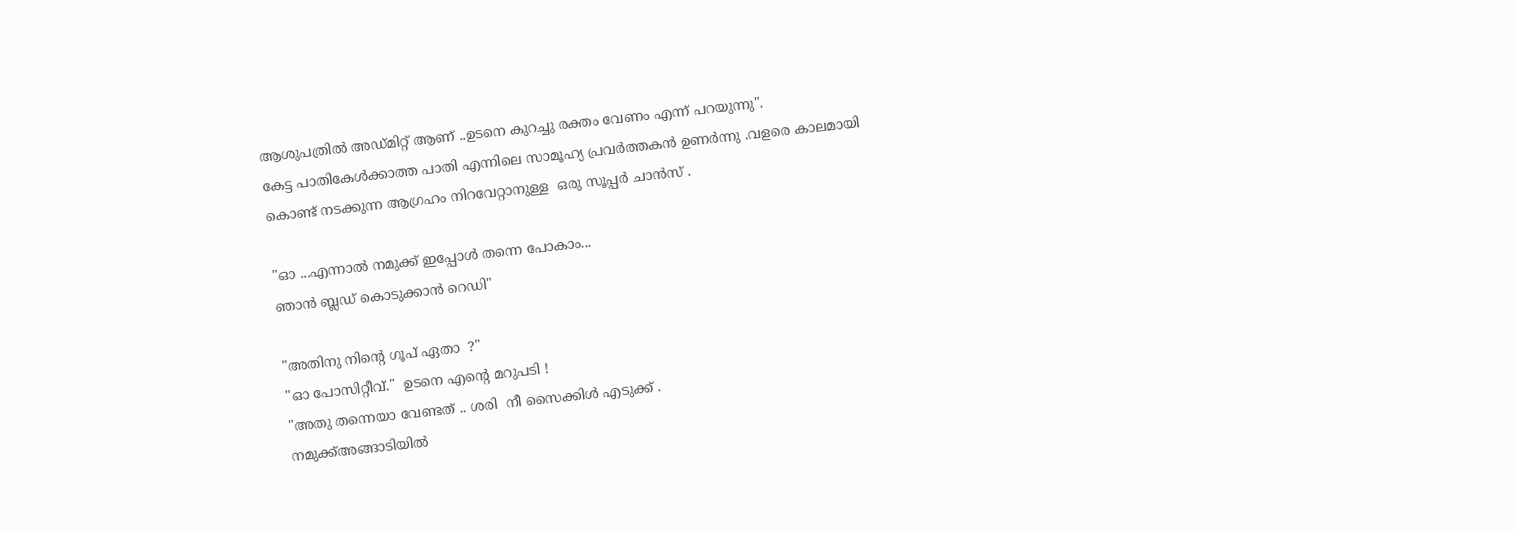ആശുപത്രില്‍ അഡ്മിറ്റ്‌ ആണ് ..ഉടനെ കുറച്ചു രക്തം വേണം എന്ന് പറയുന്നു".
കേട്ട പാതികേള്‍ക്കാത്ത പാതി എന്നിലെ സാമൂഹ്യ പ്രവര്‍ത്തകന്‍ ഉണര്‍ന്നു .വളരെ കാലമായി കൊണ്ട് നടക്കുന്ന ആഗ്രഹം നിറവേറ്റാനുള്ള  ഒരു സൂപ്പര്‍ ചാന്‍സ് .

"ഓ ...എന്നാല്‍ നമുക്ക് ഇപ്പോള്‍ തന്നെ പോകാം...
ഞാന്‍ ബ്ലഡ്‌ കൊടുക്കാന്‍ റെഡി"

"അതിനു നിന്റെ ഗൂപ് ഏതാ  ?"
"ഓ പോസിറ്റീവ്."  ഉടനെ എന്റെ മറുപടി !
"അതു തന്നെയാ വേണ്ടത് .. ശരി  നീ സൈക്കിള്‍ എടുക്ക് .
നമുക്ക്അങ്ങാടിയില്‍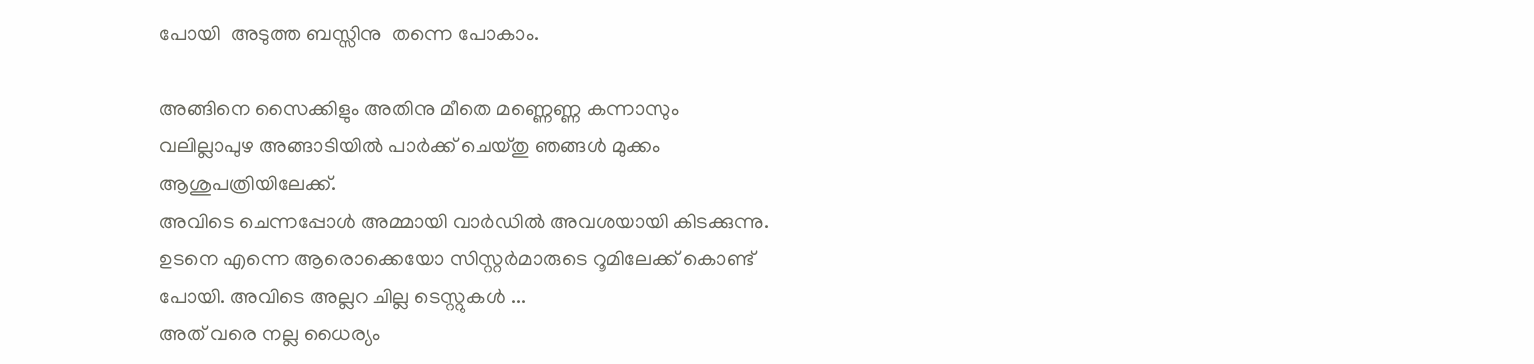പോയി  അടുത്ത ബസ്സിനു  തന്നെ പോകാം.

അങ്ങിനെ സൈക്കിളും അതിനു മീതെ മണ്ണെണ്ണ കന്നാസും വലില്ലാപുഴ അങ്ങാടിയില്‍ പാര്‍ക്ക് ചെയ്തു ഞങ്ങള്‍ മുക്കം ആശുപത്രിയിലേക്ക്.
അവിടെ ചെന്നപ്പോള്‍ അമ്മായി വാര്‍ഡില്‍ അവശയായി കിടക്കുന്നു.
ഉടനെ എന്നെ ആരൊക്കെയോ സിസ്റ്റര്‍മാരുടെ റൂമിലേക്ക്‌ കൊണ്ട് പോയി. അവിടെ അല്ലറ ചില്ല ടെസ്റ്റുകള്‍ ...
അത് വരെ നല്ല ധൈര്യം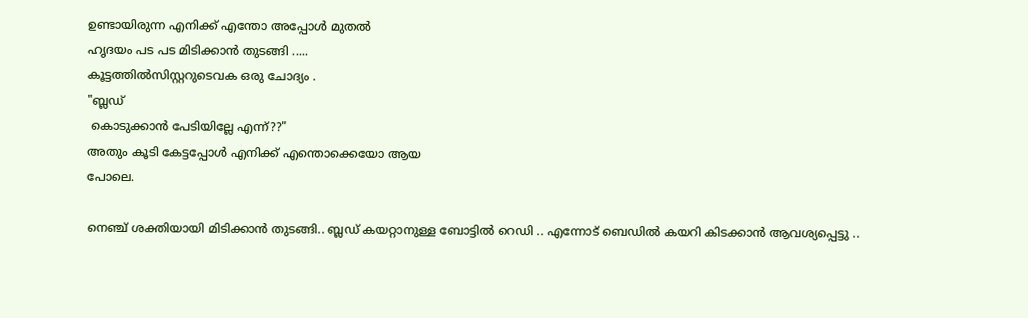ഉണ്ടായിരുന്ന എനിക്ക് എന്തോ അപ്പോള്‍ മുതല്‍
ഹൃദയം പട പട മിടിക്കാന്‍ തുടങ്ങി .....
കൂട്ടത്തില്‍സിസ്റ്ററുടെവക ഒരു ചോദ്യം .
"ബ്ലഡ്‌
 കൊടുക്കാന്‍ പേടിയില്ലേ എന്ന്??"
അതും കൂടി കേട്ടപ്പോള്‍ എനിക്ക് എന്തൊക്കെയോ ആയ
പോലെ.

നെഞ്ച് ശക്തിയായി മിടിക്കാന്‍ തുടങ്ങി.. ബ്ലഡ്‌ കയറ്റാനുള്ള ബോട്ടില്‍ റെഡി .. എന്നോട് ബെഡില്‍ കയറി കിടക്കാന്‍ ആവശ്യപ്പെട്ടു ..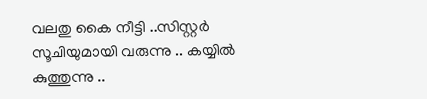വലതു കൈ നീട്ടി ..സിസ്റ്റര്‍ സൂചിയുമായി വരുന്നു .. കയ്യില്‍ കുത്തുന്നു ..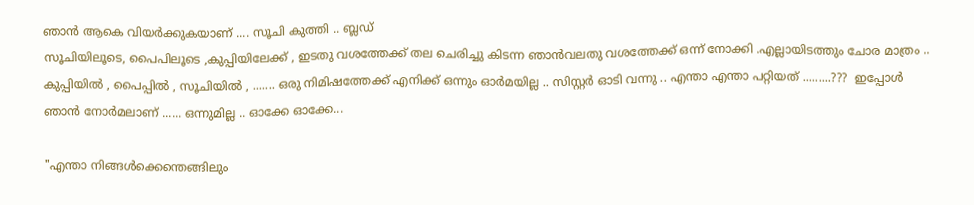ഞാന്‍ ആകെ വിയര്‍ക്കുകയാണ് .... സൂചി കുത്തി .. ബ്ലഡ്‌
സൂചിയിലൂടെ, പൈപിലൂടെ ,കുപ്പിയിലേക്ക്‌ , ഇടതു വശത്തേക്ക് തല ചെരിച്ചു കിടന്ന ഞാന്‍വലതു വശത്തേക്ക് ഒന്ന് നോക്കി .എല്ലായിടത്തും ചോര മാത്രം ..  കുപ്പിയില്‍ , പൈപ്പില്‍ , സൂചിയില്‍ , ....... ഒരു നിമിഷത്തേക്ക് എനിക്ക് ഒന്നും ഓര്‍മയില്ല .. സിസ്റ്റര്‍ ഓടി വന്നു .. എന്താ എന്താ പറ്റിയത് .........???  ഇപ്പോള്‍ ഞാന്‍ നോര്‍മലാണ് ...... ഒന്നുമില്ല .. ഓക്കേ ഓക്കേ...

"എന്താ നിങ്ങള്‍ക്കെന്തെങ്ങിലും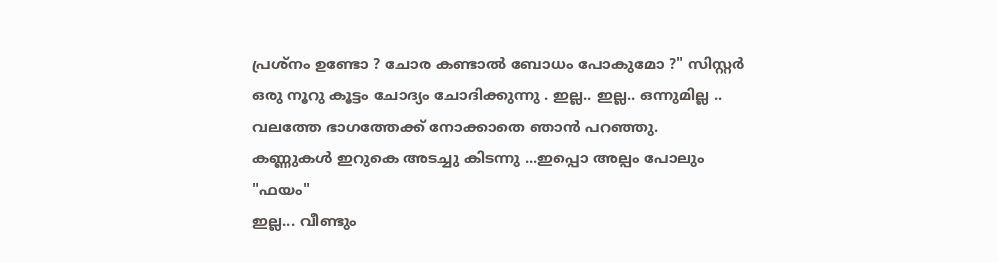പ്രശ്നം ഉണ്ടോ ? ചോര കണ്ടാല്‍ ബോധം പോകുമോ ?" സിസ്റ്റര്‍ ഒരു നൂറു കൂട്ടം ചോദ്യം ചോദിക്കുന്നു . ഇല്ല.. ഇല്ല.. ഒന്നുമില്ല .. വലത്തേ ഭാഗത്തേക്ക്‌ നോക്കാതെ ഞാന്‍ പറഞ്ഞു.
കണ്ണുകള്‍ ഇറുകെ അടച്ചു കിടന്നു ...ഇപ്പൊ അല്പം പോലും "ഫയം"
ഇല്ല... വീണ്ടും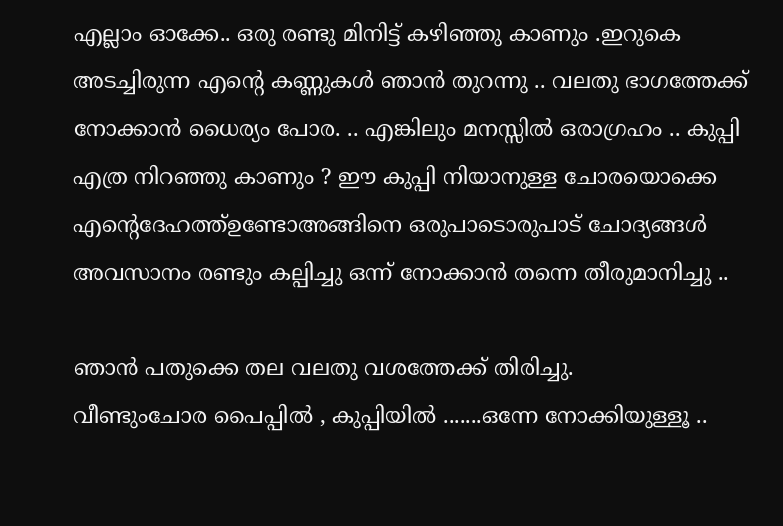എല്ലാം ഓക്കേ.. ഒരു രണ്ടു മിനിട്ട് കഴിഞ്ഞു കാണും .ഇറുകെ അടച്ചിരുന്ന എന്റെ കണ്ണുകള്‍ ഞാന്‍ തുറന്നു .. വലതു ഭാഗത്തേക്ക്‌ നോക്കാന്‍ ധൈര്യം പോര. .. എങ്കിലും മനസ്സില്‍ ഒരാഗ്രഹം .. കുപ്പി എത്ര നിറഞ്ഞു കാണും ? ഈ കുപ്പി നിയാനുള്ള ചോരയൊക്കെ എന്റെദേഹത്ത്ഉണ്ടോഅങ്ങിനെ ഒരുപാടൊരുപാട് ചോദ്യങ്ങള്‍ അവസാനം രണ്ടും കല്പിച്ചു ഒന്ന് നോക്കാന്‍ തന്നെ തീരുമാനിച്ചു ..

ഞാന്‍ പതുക്കെ തല വലതു വശത്തേക്ക് തിരിച്ചു.
വീണ്ടുംചോര പൈപ്പില്‍ , കുപ്പിയില്‍ .......ഒന്നേ നോക്കിയുള്ളൂ ..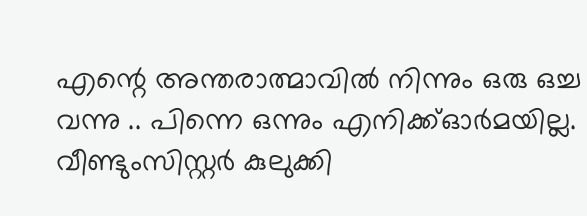എന്റെ അന്തരാത്മാവില്‍ നിന്നും ഒരു ഒച്ച വന്നു .. പിന്നെ ഒന്നും എനിക്ക്ഓര്‍മയില്ല. വീണ്ടുംസിസ്റ്റര്‍ കുലുക്കി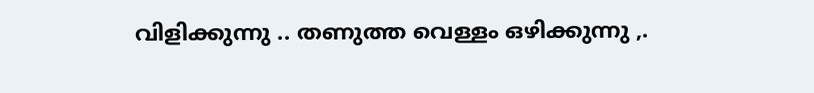വിളിക്കുന്നു .. തണുത്ത വെള്ളം ഒഴിക്കുന്നു ,.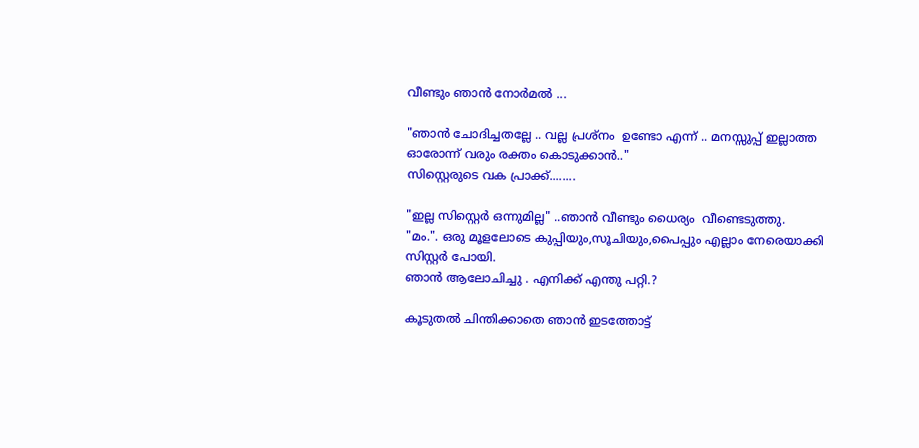വീണ്ടും ഞാന്‍ നോര്‍മല്‍ ...

"ഞാന്‍ ചോദിച്ചതല്ലേ .. വല്ല പ്രശ്നം  ഉണ്ടോ എന്ന് .. മനസ്സുപ്പ് ഇല്ലാത്ത ഓരോന്ന് വരും രക്തം കൊടുക്കാന്‍.."
സിസ്റ്റെരുടെ വക പ്രാക്ക്........

"ഇല്ല സിസ്റ്റെര്‍ ഒന്നുമില്ല" ..ഞാന്‍ വീണ്ടും ധൈര്യം  വീണ്ടെടുത്തു.
"മം.". ഒരു മൂളലോടെ കുപ്പിയും,സൂചിയും,പൈപ്പും എല്ലാം നേരെയാക്കി സിസ്റ്റര്‍ പോയി.
ഞാന്‍ ആലോചിച്ചു . എനിക്ക് എന്തു പറ്റി.?

കൂടുതല്‍ ചിന്തിക്കാതെ ഞാന്‍ ഇടത്തോട്ട്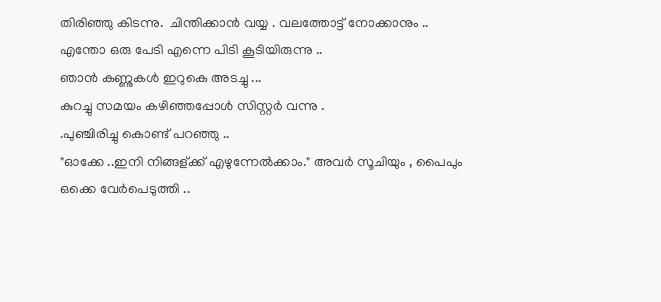തിരിഞ്ഞു കിടന്നു.  ചിന്തിക്കാന്‍ വയ്യ . വലത്തോട്ട് നോക്കാനും ..
എന്തോ ഒരു പേടി എന്നെ പിടി കൂടിയിരുന്നു ..
ഞാന്‍ കണ്ണുകള്‍ ഇറുകെ അടച്ചു ...
കുറച്ചു സമയം കഴിഞ്ഞപ്പോള്‍ സിസ്റ്റര്‍ വന്നു .
.പുഞ്ചിരിച്ചു കൊണ്ട് പറഞ്ഞു ..
"ഓക്കേ ..ഇനി നിങ്ങള്ക്ക് എഴുന്നേല്‍ക്കാം." അവര്‍ സൂചിയും , പൈപും ഒക്കെ വേര്‍പെടുത്തി ..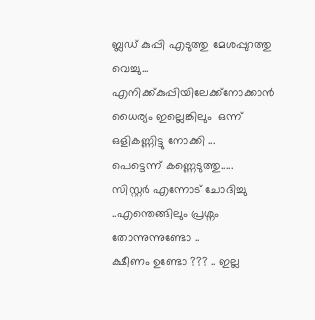ബ്ലഡ്‌ കുപ്പി എടുത്തു മേശപ്പുറത്തു വെച്ചു...
എനിക്ക്കുപ്പിയിലേക്ക്‌നോക്കാന്‍ ധൈര്യം ഇല്ലെങ്കിലും  ഒന്ന് ഒളികണ്ണിട്ടു നോക്കി ...
പെട്ടെന്ന് കണ്ണെടുത്തു.....
സിസ്റ്റര്‍ എന്നോട് ചോദിച്ചു ..എന്തെങ്ങിലും പ്രശ്നം തോന്നുന്നുണ്ടോ ..
ക്ഷീണം ഉണ്ടോ ??? .. ഇല്ല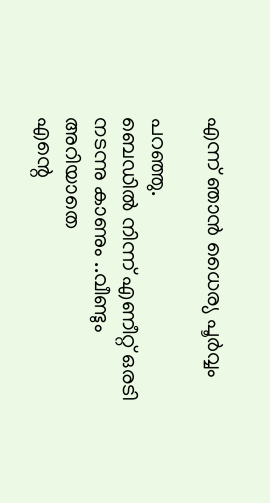എന്ന് ഞാന്‍ ധൈര്യ പൂര്‍വ്വം

പറഞ്ഞു.
ബെഡില്‍ നിന്ന് എണീറ്റ്‌ ഒരടി നടന്നു കാണും ..വീണ്ടും അറിയാതെ
എന്റെ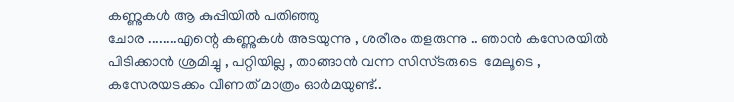കണ്ണുകള്‍ ആ കുപ്പിയില്‍ പതിഞ്ഞു
ചോര ........എന്റെ കണ്ണുകള്‍ അടയുന്നു , ശരീരം തളരുന്നു .. ഞാന്‍ കസേരയില്‍ പിടിക്കാന്‍ ശ്രമിച്ചു , പറ്റിയില്ല , താങ്ങാന്‍ വന്ന സിസ്ടരുടെ  മേലൂടെ , കസേരയടക്കം വീണത്‌ മാത്രം ഓര്‍മയുണ്ട്..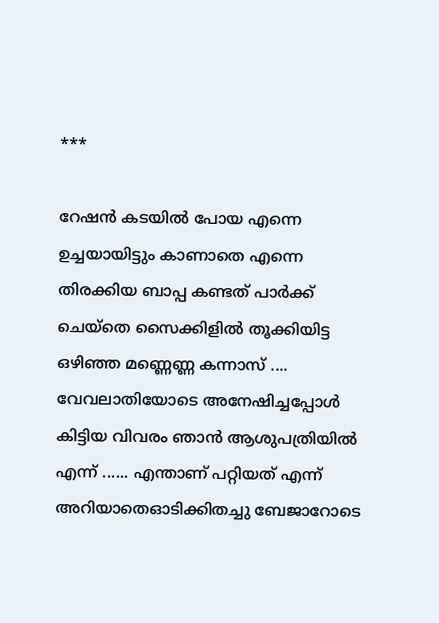***

റേഷന്‍ കടയില്‍ പോയ എന്നെ ഉച്ചയായിട്ടും കാണാതെ എന്നെ തിരക്കിയ ബാപ്പ കണ്ടത് പാര്‍ക്ക്  ചെയ്തെ സൈക്കിളില്‍ തൂക്കിയിട്ട ഒഴിഞ്ഞ മണ്ണെണ്ണ കന്നാസ് .... വേവലാതിയോടെ അനേഷിച്ചപ്പോള്‍ കിട്ടിയ വിവരം ഞാന്‍ ആശുപത്രിയില്‍ എന്ന് ...... എന്താണ് പറ്റിയത് എന്ന് അറിയാതെഓടിക്കിതച്ചു ബേജാറോടെ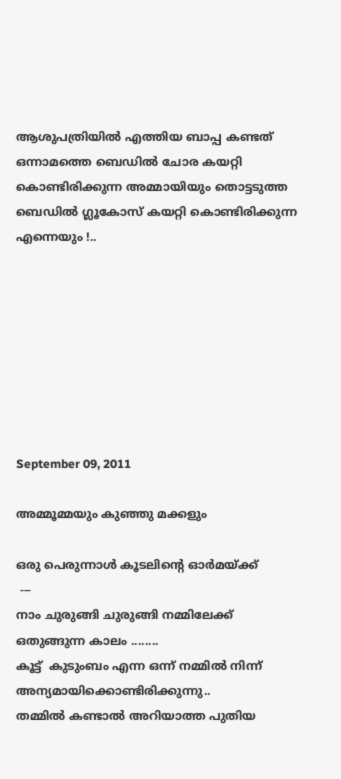ആശുപത്രിയില്‍ എത്തിയ ബാപ്പ കണ്ടത്  ഒന്നാമത്തെ ബെഡില്‍ ചോര കയറ്റി കൊണ്ടിരിക്കുന്ന അമ്മായിയും തൊട്ടടുത്ത ബെഡില്‍ ഗ്ലൂകോസ് കയറ്റി കൊണ്ടിരിക്കുന്ന എന്നെയും !..








September 09, 2011

അമ്മൂമ്മയും കുഞ്ഞു മക്കളും

ഒരു പെരുന്നാള്‍ കൂടലിന്റെ ഓര്‍മയ്ക്ക്
 ---
നാം ചുരുങ്ങി ചുരുങ്ങി നമ്മിലേക്ക്‌ ഒതുങ്ങുന്ന കാലം ........
കൂട്ട്  കുടുംബം എന്ന ഒന്ന് നമ്മില്‍ നിന്ന് അന്യമായിക്കൊണ്ടിരിക്കുന്നു..
തമ്മില്‍ കണ്ടാല്‍ അറിയാത്ത പുതിയ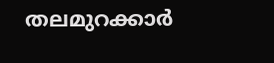തലമുറക്കാര്‍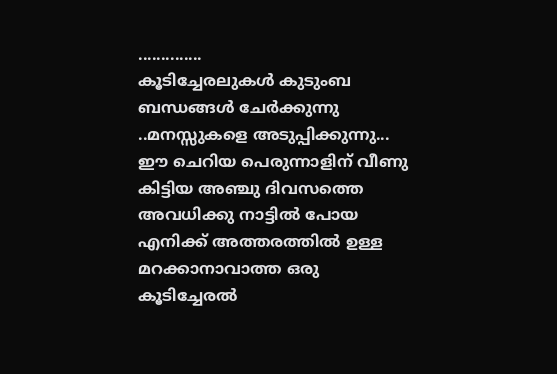..............
കൂടിച്ചേരലുകള്‍ കുടുംബ ബന്ധങ്ങള്‍ ചേര്‍ക്കുന്നു ..മനസ്സുകളെ അടുപ്പിക്കുന്നു...
ഈ ചെറിയ പെരുന്നാളിന് വീണു കിട്ടിയ അഞ്ചു ദിവസത്തെ അവധിക്കു നാട്ടില്‍ പോയ
എനിക്ക് അത്തരത്തില്‍ ഉള്ള മറക്കാനാവാത്ത ഒരു കൂടിച്ചേരല്‍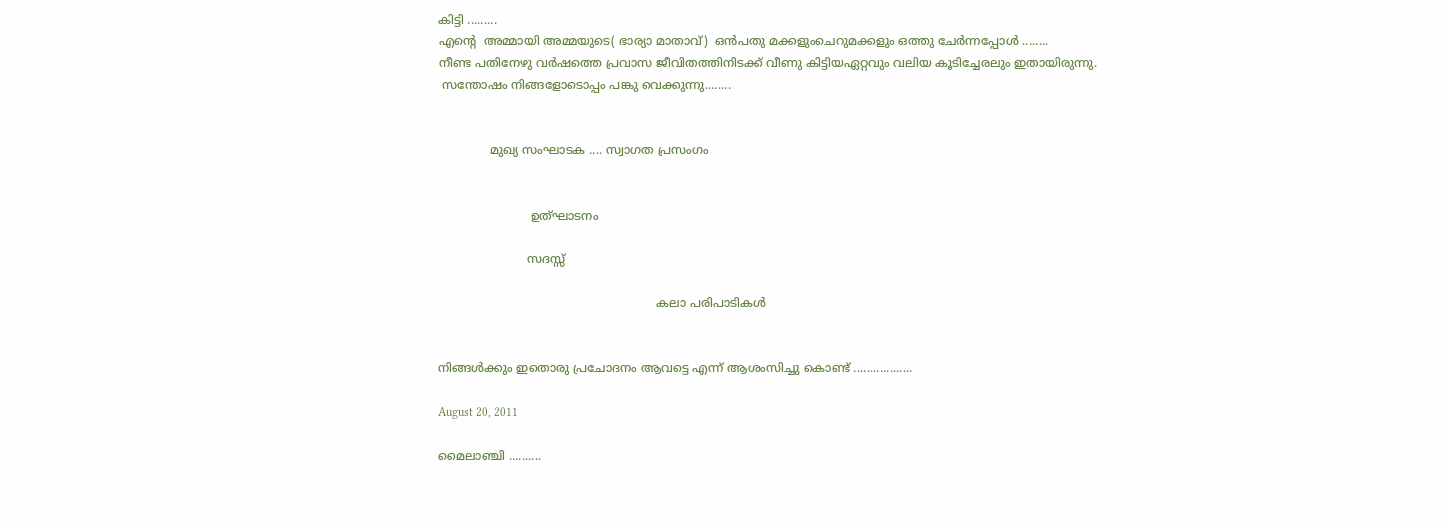കിട്ടി .........
എന്റെ  അമ്മായി അമ്മയുടെ( ഭാര്യാ മാതാവ്‌)  ഒന്‍പതു മക്കളുംചെറുമക്കളും ഒത്തു ചേര്‍ന്നപ്പോള്‍ ........
നീണ്ട പതിനേഴു വര്‍ഷത്തെ പ്രവാസ ജീവിതത്തിനിടക്ക് വീണു കിട്ടിയഏറ്റവും വലിയ കൂടിച്ചേരലും ഇതായിരുന്നു.
 സന്തോഷം നിങ്ങളോടൊപ്പം പങ്കു വെക്കുന്നു........


              മുഖ്യ സംഘാടക .... സ്വാഗത പ്രസംഗം


                         ഉത്ഘാടനം

                        സദസ്സ്

                                                           കലാ പരിപാടികള്‍


നിങ്ങള്‍ക്കും ഇതൊരു പ്രചോദനം ആവട്ടെ എന്ന് ആശംസിച്ചു കൊണ്ട് ..................

August 20, 2011

മൈലാഞ്ചി ..........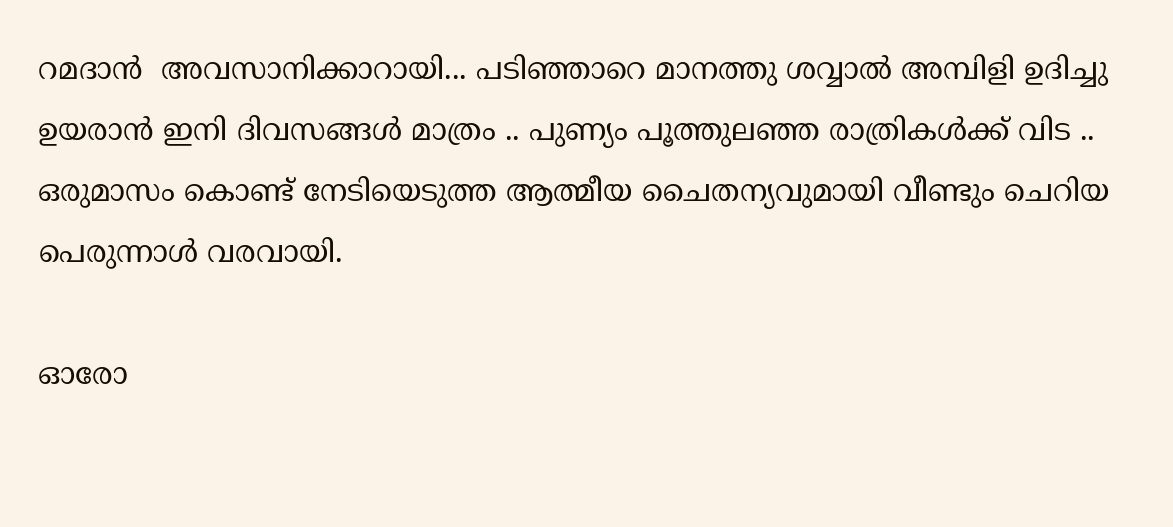റമദാന്‍  അവസാനിക്കാറായി... പടിഞ്ഞാറെ മാനത്തു ശവ്വാല്‍ അമ്പിളി ഉദിച്ചു ഉയരാന്‍ ഇനി ദിവസങ്ങള്‍ മാത്രം .. പുണ്യം പൂത്തുലഞ്ഞ രാത്രികള്‍ക്ക് വിട .. ഒരുമാസം കൊണ്ട് നേടിയെടുത്ത ആത്മീയ ചൈതന്യവുമായി വീണ്ടും ചെറിയ പെരുന്നാള്‍ വരവായി.

ഓരോ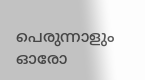പെരുന്നാളും ഓരോ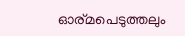ഓര്മപെടുത്തലും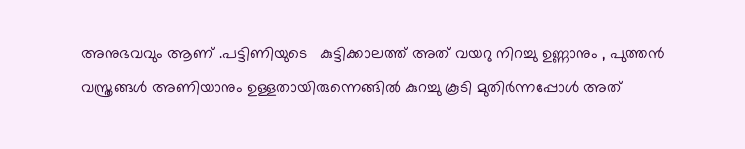അനുഭവവും ആണ് .പട്ടിണിയുടെ   കുട്ടിക്കാലത്ത് അത് വയറു നിറച്ചു ഉണ്ണാനും , പുത്തന്‍ വസ്ത്രങ്ങള്‍ അണിയാനും ഉള്ളതായിരുന്നെങ്ങില്‍ കുറച്ചു കൂടി മുതിര്‍ന്നപ്പോള്‍ അത്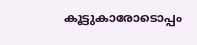കൂട്ടുകാരോടൊപ്പം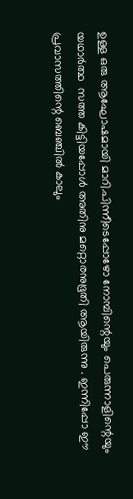ഉള്ള ഒരു ആഘോഷമായി മാറി.പിന്നീടെപ്പോഴോ നോമ്പിന്റെയും പെരുന്നാളിന്റെയും     യഥാര്‍ത്ഥ  സത്ത കിട്ടിയപ്പോള്‍ അതിനു മറ്റൊരനുഭൂതി ആയിരുന്നു . ഇന്നിപ്പോ ഈ പ്രവാസത്തിന്റെ ബെഞ്ചില്‍ കാലും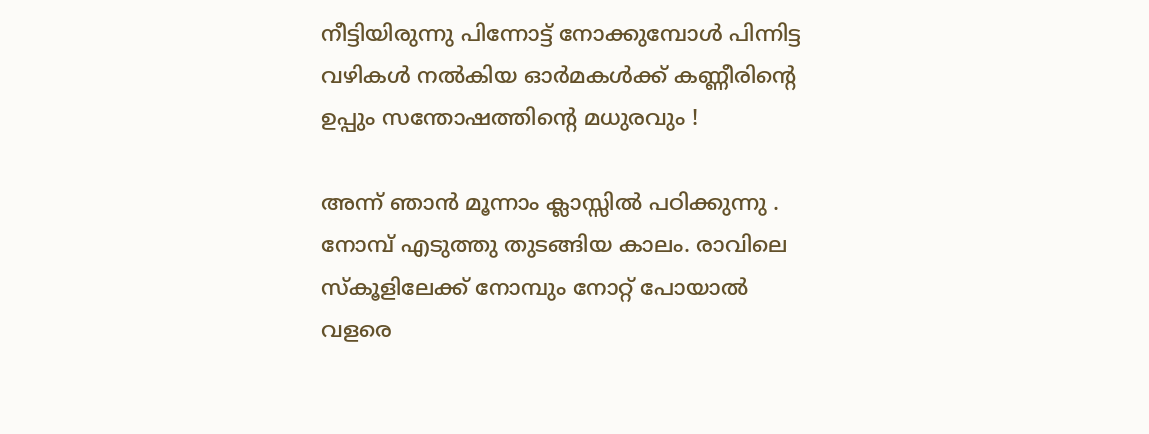നീട്ടിയിരുന്നു പിന്നോട്ട് നോക്കുമ്പോള്‍ പിന്നിട്ട വഴികള്‍ നല്‍കിയ ഓര്‍മകള്‍ക്ക് കണ്ണീരിന്റെ ഉപ്പും സന്തോഷത്തിന്റെ മധുരവും !

അന്ന് ഞാന്‍ മൂന്നാം ക്ലാസ്സില്‍ പഠിക്കുന്നു . നോമ്പ് എടുത്തു തുടങ്ങിയ കാലം. രാവിലെ സ്കൂളിലേക്ക് നോമ്പും നോറ്റ് പോയാല്‍ വളരെ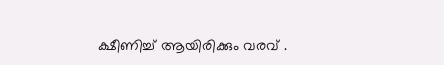ക്ഷീണിച്ച്‌ ആയിരിക്കും വരവ് .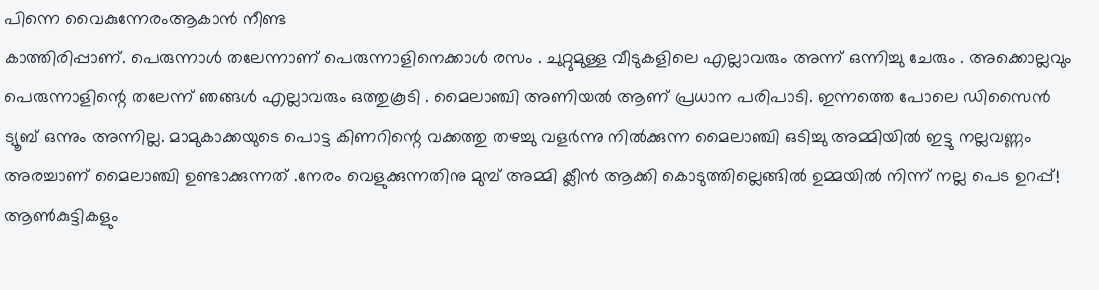പിന്നെ വൈകുന്നേരംആകാന്‍ നീണ്ട
കാത്തിരിപ്പാണ്. പെരുന്നാള്‍ തലേന്നാണ് പെരുന്നാളിനെക്കാള്‍ രസം . ചുറ്റുമുള്ള വീടുകളിലെ എല്ലാവരും അന്ന് ഒന്നിച്ചു ചേരും . അക്കൊല്ലവും പെരുന്നാളിന്റെ തലേന്ന് ഞങ്ങള്‍ എല്ലാവരും ഒത്തുകൂടി . മൈലാഞ്ചി അണിയല്‍ ആണ് പ്രധാന പരിപാടി. ഇന്നത്തെ പോലെ ഡിസൈന്‍
ട്യൂബ് ഒന്നും അന്നില്ല. മാമുകാക്കയുടെ പൊട്ട കിണറിന്റെ വക്കത്തു തഴച്ചു വളര്‍ന്നു നില്‍ക്കുന്ന മൈലാഞ്ചി ഒടിച്ചു അമ്മിയില്‍ ഇട്ടു നല്ലവണ്ണം അരച്ചാണ്‌ മൈലാഞ്ചി ഉണ്ടാക്കുന്നത് .നേരം വെളുക്കുന്നതിനു മുമ്പ് അമ്മി ക്ലീന്‍ ആക്കി കൊടുത്തില്ലെങ്ങില്‍ ഉമ്മയില്‍ നിന്ന് നല്ല പെട ഉറപ്പ്‌!
ആണ്‍കുട്ടികളും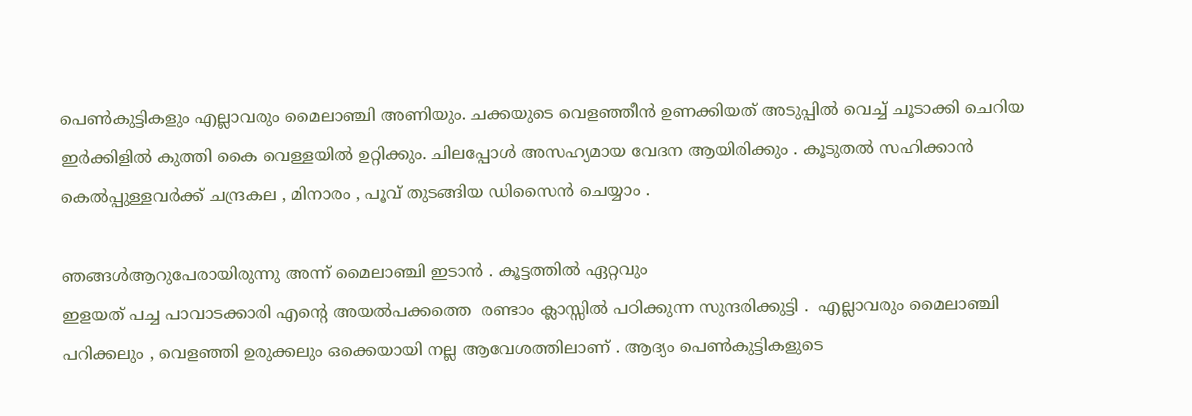പെണ്‍കുട്ടികളും എല്ലാവരും മൈലാഞ്ചി അണിയും. ചക്കയുടെ വെളഞ്ഞീന്‍ ഉണക്കിയത് അടുപ്പില്‍ വെച്ച് ചൂടാക്കി ചെറിയ ഇര്‍ക്കിളില്‍ കുത്തി കൈ വെള്ളയില്‍ ഉറ്റിക്കും. ചിലപ്പോള്‍ അസഹ്യമായ വേദന ആയിരിക്കും . കൂടുതല്‍ സഹിക്കാന്‍ കെല്‍പ്പുള്ളവര്‍ക്ക് ചന്ദ്രകല , മിനാരം , പൂവ് തുടങ്ങിയ ഡിസൈന്‍ ചെയ്യാം .

ഞങ്ങള്‍ആറുപേരായിരുന്നു അന്ന് മൈലാഞ്ചി ഇടാന്‍ . കൂട്ടത്തില്‍ ഏറ്റവും
ഇളയത് പച്ച പാവാടക്കാരി എന്റെ അയല്‍പക്കത്തെ  രണ്ടാം ക്ലാസ്സില്‍ പഠിക്കുന്ന സുന്ദരിക്കുട്ടി .  എല്ലാവരും മൈലാഞ്ചി പറിക്കലും , വെളഞ്ഞി ഉരുക്കലും ഒക്കെയായി നല്ല ആവേശത്തിലാണ് . ആദ്യം പെണ്‍കുട്ടികളുടെ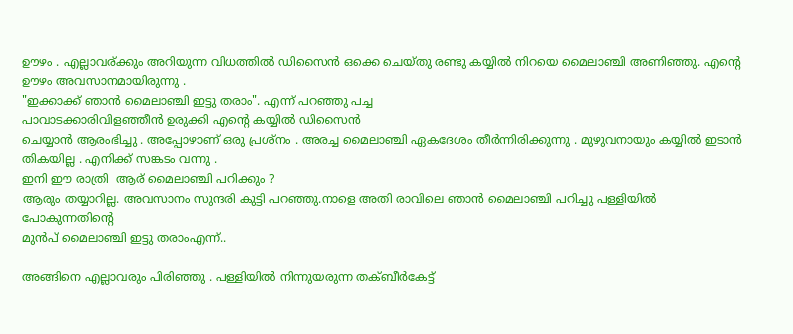ഊഴം . എല്ലാവര്ക്കും അറിയുന്ന വിധത്തില്‍ ഡിസൈന്‍ ഒക്കെ ചെയ്തു രണ്ടു കയ്യില്‍ നിറയെ മൈലാഞ്ചി അണിഞ്ഞു. എന്റെ ഊഴം അവസാനമായിരുന്നു .
"ഇക്കാക്ക്‌ ഞാന്‍ മൈലാഞ്ചി ഇട്ടു തരാം". എന്ന് പറഞ്ഞു പച്ച
പാവാടക്കാരിവിളഞ്ഞീന്‍ ഉരുക്കി എന്റെ കയ്യില്‍ ഡിസൈന്‍
ചെയ്യാന്‍ ആരംഭിച്ചു . അപ്പോഴാണ് ഒരു പ്രശ്നം . അരച്ച മൈലാഞ്ചി ഏകദേശം തീര്‍ന്നിരിക്കുന്നു . മുഴുവനായും കയ്യില്‍ ഇടാന്‍ തികയില്ല . എനിക്ക് സങ്കടം വന്നു .
ഇനി ഈ രാത്രി  ആര് മൈലാഞ്ചി പറിക്കും ?
ആരും തയ്യാറില്ല. അവസാനം സുന്ദരി കുട്ടി പറഞ്ഞു.നാളെ അതി രാവിലെ ഞാന്‍ മൈലാഞ്ചി പറിച്ചു പള്ളിയില്‍ പോകുന്നതിന്റെ
മുന്‍പ് മൈലാഞ്ചി ഇട്ടു തരാംഎന്ന്..

അങ്ങിനെ എല്ലാവരും പിരിഞ്ഞു . പള്ളിയില്‍ നിന്നുയരുന്ന തക്ബീര്‍കേട്ട്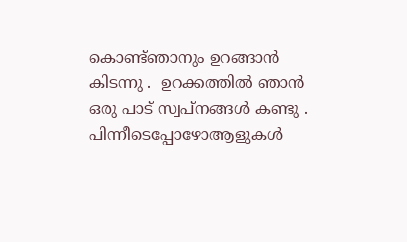കൊണ്ട്ഞാനും ഉറങ്ങാന്‍ കിടന്നു .  ഉറക്കത്തില്‍ ഞാന്‍ ഒരു പാട് സ്വപ്നങ്ങള്‍ കണ്ടു . പിന്നീടെപ്പോഴോആളുകള്‍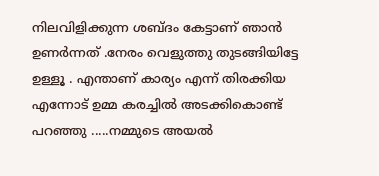നിലവിളിക്കുന്ന ശബ്ദം കേട്ടാണ് ഞാന്‍ ഉണര്‍ന്നത് .നേരം വെളുത്തു തുടങ്ങിയിട്ടേ ഉള്ളൂ . എന്താണ് കാര്യം എന്ന് തിരക്കിയ എന്നോട് ഉമ്മ കരച്ചില്‍ അടക്കികൊണ്ട് പറഞ്ഞു .....നമ്മുടെ അയല്‍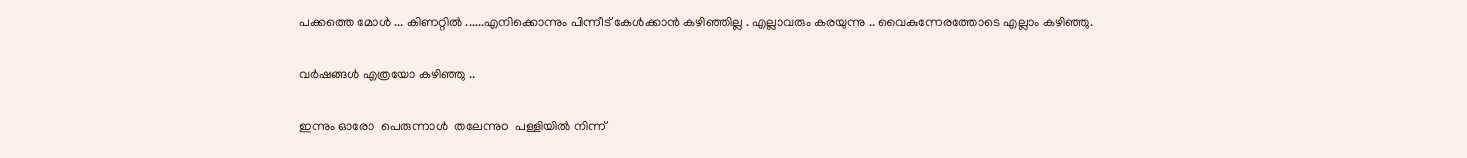പക്കത്തെ മോള്‍ ... കിണറ്റില്‍ ......എനിക്കൊന്നും പിന്നീട് കേള്‍ക്കാന്‍ കഴിഞ്ഞില്ല . എല്ലാവരും കരയുന്നു .. വൈകുന്നേരത്തോടെ എല്ലാം കഴിഞ്ഞു.

വര്‍ഷങ്ങള്‍ എത്രയോ കഴിഞ്ഞു ..

ഇന്നും ഓരോ  പെരുന്നാള്‍  തലേന്നുo  പള്ളിയില്‍ നിന്ന്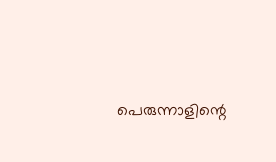പെരുന്നാളിന്റെ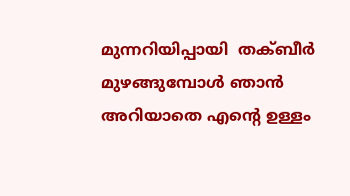മുന്നറിയിപ്പായി  തക്ബീര്‍ മുഴങ്ങുമ്പോള്‍ ഞാന്‍ അറിയാതെ എന്റെ ഉള്ളം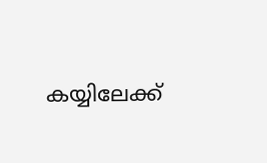കയ്യിലേക്ക്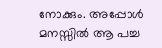നോക്കും. അപ്പോള്‍ മനസ്സില്‍ ആ പച്ച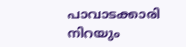പാവാടക്കാരി നിറയും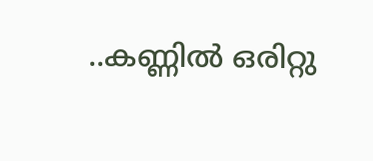..കണ്ണില്‍ ഒരിറ്റു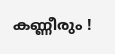കണ്ണീരും !